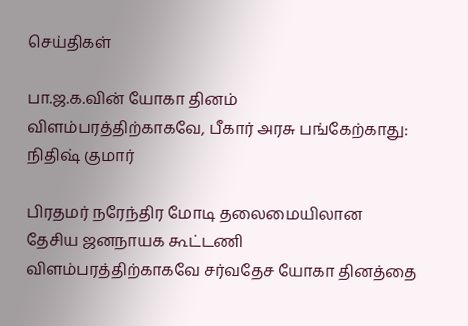செய்திகள்

பா.ஜ.க.வின் யோகா தினம் விளம்பரத்திற்காகவே, பீகார் அரசு பங்கேற்காது: நிதிஷ் குமார்

பிரதமர் நரேந்திர மோடி தலைமையிலான தேசிய ஜனநாயக கூட்டணி விளம்பரத்திற்காகவே சர்வதேச யோகா தினத்தை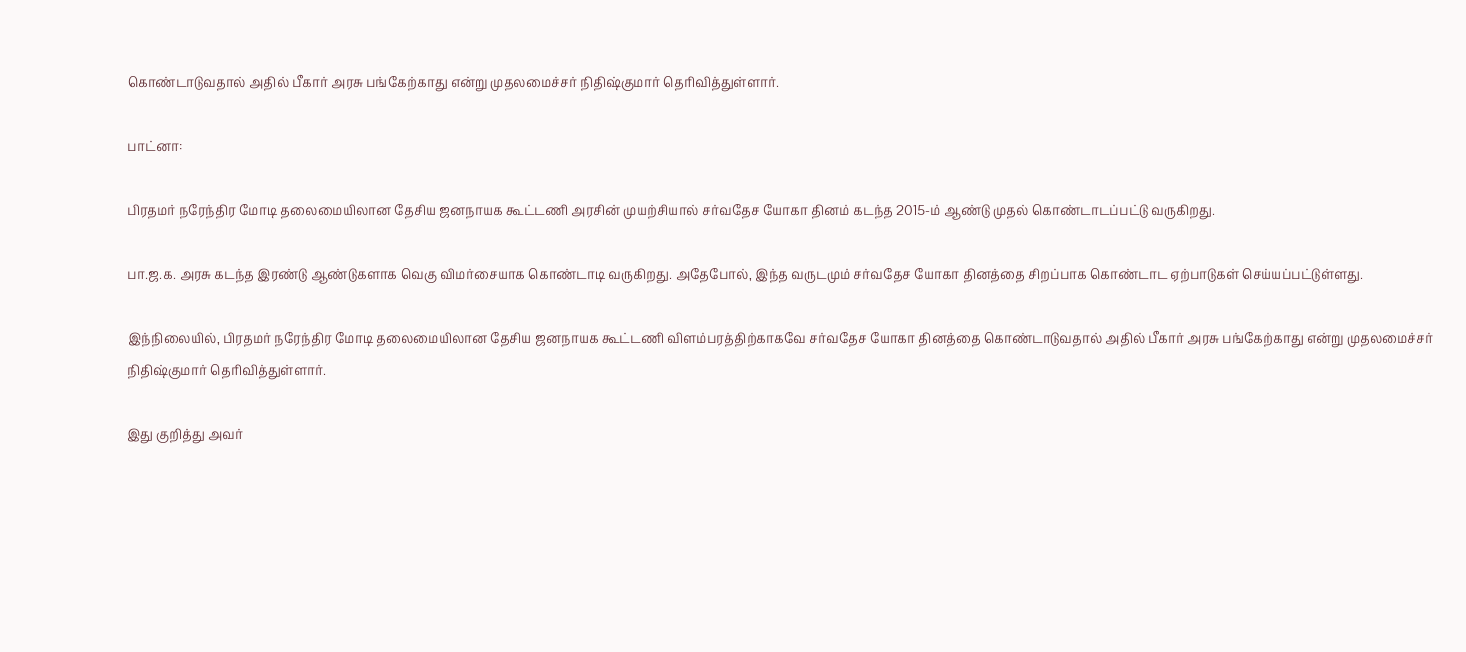கொண்டாடுவதால் அதில் பீகார் அரசு பங்கேற்காது என்று முதலமைச்சர் நிதிஷ்குமார் தெரிவித்துள்ளார்.

பாட்னா:

பிரதமர் நரேந்திர மோடி தலைமையிலான தேசிய ஜனநாயக கூட்டணி அரசின் முயற்சியால் சர்வதேச யோகா தினம் கடந்த 2015-ம் ஆண்டு முதல் கொண்டாடப்பட்டு வருகிறது.

பா.ஜ.க. அரசு கடந்த இரண்டு ஆண்டுகளாக வெகு விமர்சையாக கொண்டாடி வருகிறது. அதேபோல், இந்த வருடமும் சர்வதேச யோகா தினத்தை சிறப்பாக கொண்டாட ஏற்பாடுகள் செய்யப்பட்டுள்ளது.

இந்நிலையில், பிரதமர் நரேந்திர மோடி தலைமையிலான தேசிய ஜனநாயக கூட்டணி விளம்பரத்திற்காகவே சர்வதேச யோகா தினத்தை கொண்டாடுவதால் அதில் பீகார் அரசு பங்கேற்காது என்று முதலமைச்சர் நிதிஷ்குமார் தெரிவித்துள்ளார்.

இது குறித்து அவர்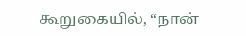கூறுகையில், “நான்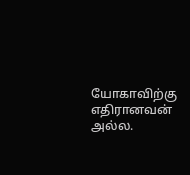யோகாவிற்கு எதிரானவன் அல்ல.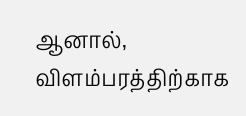ஆனால், விளம்பரத்திற்காக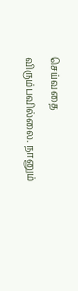செய்வதை விரும்பவில்லை. நானும்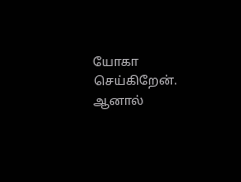யோகா செய்கிறேன். ஆனால்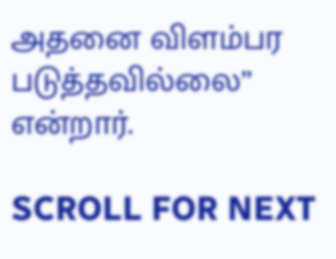அதனை விளம்பர படுத்தவில்லை” என்றார்.

SCROLL FOR NEXT